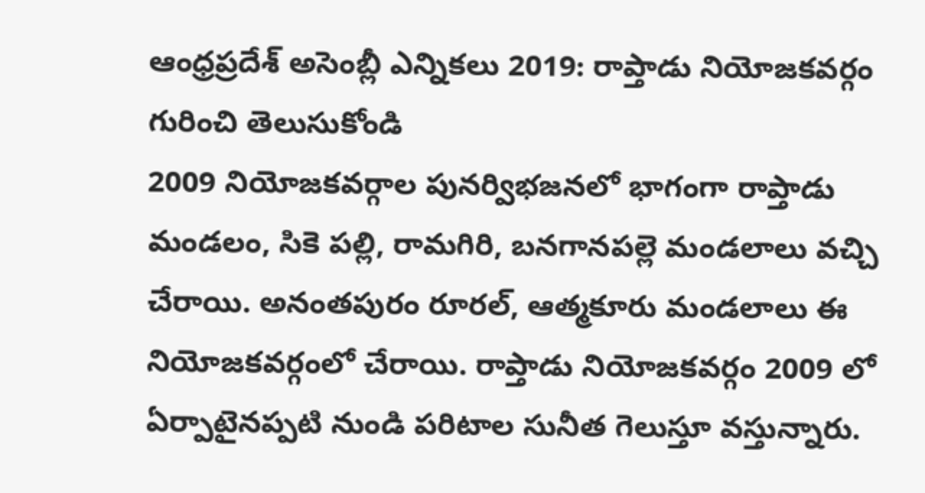ఆంధ్రప్రదేశ్ అసెంబ్లీ ఎన్నికలు 2019: రాప్తాడు నియోజకవర్గం గురించి తెలుసుకోండి
2009 నియోజకవర్గాల పునర్విభజనలో భాగంగా రాప్తాడు మండలం, సికె పల్లి, రామగిరి, బనగానపల్లె మండలాలు వచ్చి చేరాయి. అనంతపురం రూరల్, ఆత్మకూరు మండలాలు ఈ నియోజకవర్గంలో చేరాయి. రాప్తాడు నియోజకవర్గం 2009 లో ఏర్పాటైనప్పటి నుండి పరిటాల సునీత గెలుస్తూ వస్తున్నారు.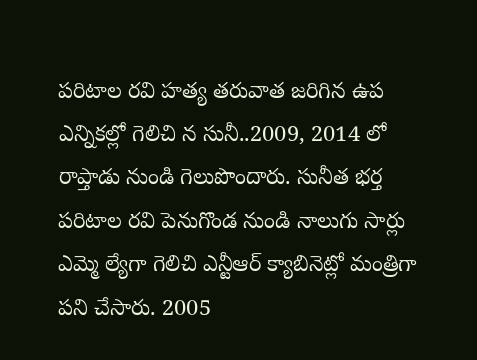పరిటాల రవి హత్య తరువాత జరిగిన ఉప ఎన్నికల్లో గెలిచి న సునీ..2009, 2014 లో రాప్తాడు నుండి గెలుపొందారు. సునీత భర్త పరిటాల రవి పెనుగొండ నుండి నాలుగు సార్లు ఎమ్మె ల్యేగా గెలిచి ఎన్టీఆర్ క్యాబినెట్లో మంత్రిగా పని చేసారు. 2005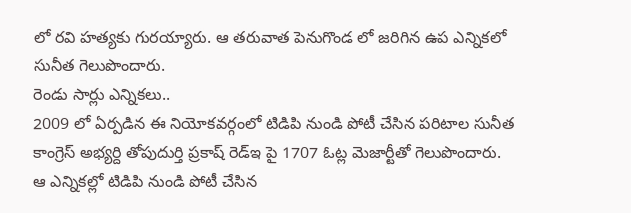లో రవి హత్యకు గురయ్యారు. ఆ తరువాత పెనుగొండ లో జరిగిన ఉప ఎన్నికలో సునీత గెలుపొందారు.
రెండు సార్లు ఎన్నికలు..
2009 లో ఏర్పడిన ఈ నియోకవర్గంలో టిడిపి నుండి పోటీ చేసిన పరిటాల సునీత కాంగ్రెస్ అభ్యర్ది తోపుదుర్తి ప్రకాష్ రెడ్ఇ పై 1707 ఓట్ల మెజార్టీతో గెలుపొందారు. ఆ ఎన్నికల్లో టిడిపి నుండి పోటీ చేసిన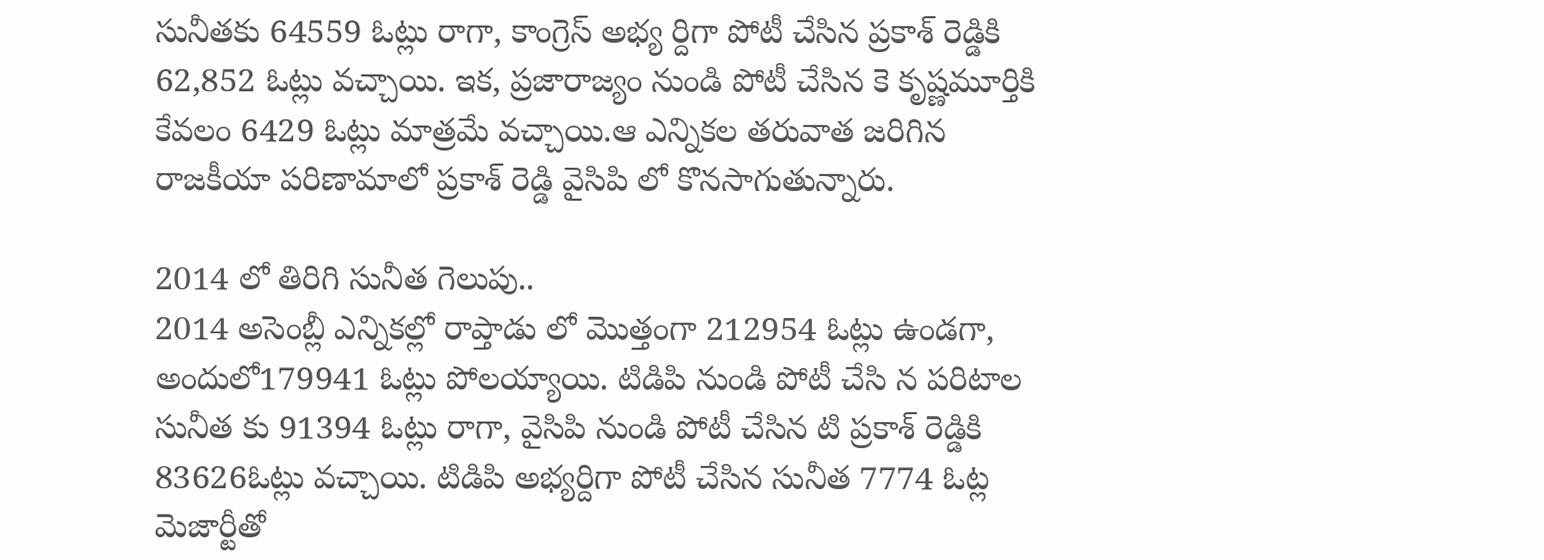సునీతకు 64559 ఓట్లు రాగా, కాంగ్రెస్ అభ్య ర్దిగా పోటీ చేసిన ప్రకాశ్ రెడ్డికి 62,852 ఓట్లు వచ్చాయి. ఇక, ప్రజారాజ్యం నుండి పోటీ చేసిన కె కృష్ణమూర్తికి కేవలం 6429 ఓట్లు మాత్రమే వచ్చాయి.ఆ ఎన్నికల తరువాత జరిగిన రాజకీయా పరిణామాలో ప్రకాశ్ రెడ్డి వైసిపి లో కొనసాగుతున్నారు.

2014 లో తిరిగి సునీత గెలుపు..
2014 అసెంబ్లీ ఎన్నికల్లో రాప్తాడు లో మొత్తంగా 212954 ఓట్లు ఉండగా, అందులో179941 ఓట్లు పోలయ్యాయి. టిడిపి నుండి పోటీ చేసి న పరిటాల సునీత కు 91394 ఓట్లు రాగా, వైసిపి నుండి పోటీ చేసిన టి ప్రకాశ్ రెడ్డికి 83626ఓట్లు వచ్చాయి. టిడిపి అభ్యర్దిగా పోటీ చేసిన సునీత 7774 ఓట్ల మెజార్టీతో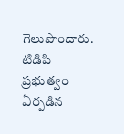గెలుపొందారు. టిడిపి ప్రభుత్వం ఏర్పడిన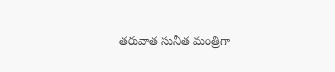తరువాత సునీత మంత్రిగా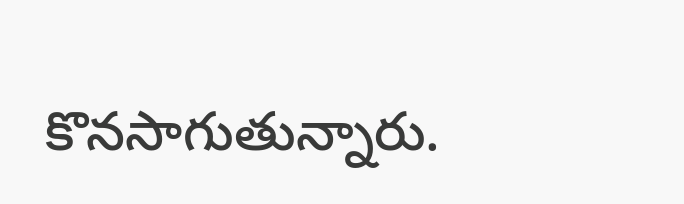కొనసాగుతున్నారు.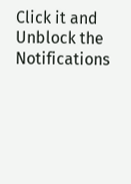Click it and Unblock the Notifications